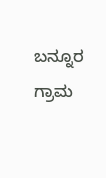ಬನ್ನೂರ ಗ್ರಾಮ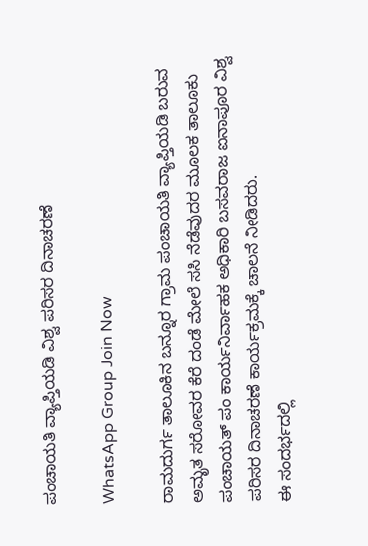ಪಂಚಾಯತಿ ವ್ಯಾಪ್ತಿಯಡಿ ವಿಶ್ವ ಪರಿಸರ ದಿನಾಚರಣೆ

WhatsApp Group Join Now

ರಾಮದುರ್ಗ ತಾಲೂಕಿನ ಬನ್ನೂರ ಗ್ರಾಮ ಪಂಚಾಯತಿ ವ್ಯಾಪ್ತಿಯಡಿ ಬರುವ ಅಮೃತ ಸರೋವರ ಕೆರೆ ದಂಡೆ ಮೇಲೆ ಸಸಿ ನೆಡೆವುದರ ಮೂಲಕ ತಾಲೂಕು ಪಂಚಾಯತ್ ಪಂ ಕಾರ್ಯನಿರ್ವಾಹಕ ಅಧಿಕಾರಿ ಬಸವರಾಜ ಐನಾಪೂರ ವಿಶ್ವ ಪರಿಸರ ದಿನಾಚರಣೆ ಕಾರ್ಯಕ್ರಮಕ್ಕೆ ಚಾಲನೆ ನೀಡಿದರು.
ಈ ಸಂದರ್ಭದಲ್ಲಿ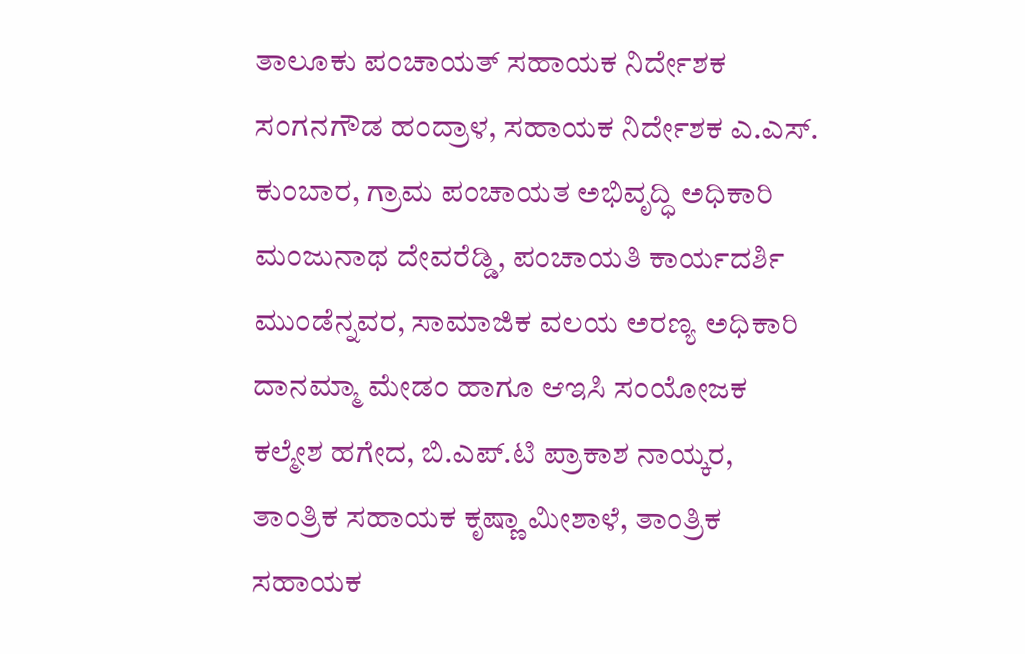ತಾಲೂಕು ಪಂಚಾಯತ್ ಸಹಾಯಕ ನಿರ್ದೇಶಕ ಸಂಗನಗೌಡ ಹಂದ್ರಾಳ, ಸಹಾಯಕ ನಿರ್ದೇಶಕ ಎ.ಎಸ್. ಕುಂಬಾರ, ಗ್ರಾಮ ಪಂಚಾಯತ ಅಭಿವೃದ್ಧಿ ಅಧಿಕಾರಿ ಮಂಜುನಾಥ ದೇವರೆಡ್ಡಿ, ಪಂಚಾಯತಿ ಕಾರ್ಯದರ್ಶಿ ಮುಂಡೆನ್ನವರ, ಸಾಮಾಜಿಕ ವಲಯ ಅರಣ್ಯ ಅಧಿಕಾರಿ ದಾನಮ್ಮಾ ಮೇಡಂ ಹಾಗೂ ಆಇಸಿ ಸಂಯೋಜಕ ಕಲ್ಮೇಶ ಹಗೇದ, ಬಿ.ಎಪ್.ಟಿ ಪ್ರಾಕಾಶ ನಾಯ್ಕರ, ತಾಂತ್ರಿಕ ಸಹಾಯಕ ಕೃಷ್ಣಾ ಮೀಶಾಳೆ, ತಾಂತ್ರಿಕ ಸಹಾಯಕ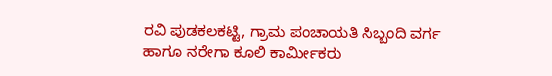ರವಿ ಪುಡಕಲಕಟ್ಟಿ, ಗ್ರಾಮ ಪಂಚಾಯತಿ ಸಿಬ್ಬಂದಿ ವರ್ಗ ಹಾಗೂ ನರೇಗಾ ಕೂಲಿ ಕಾರ್ಮೀಕರು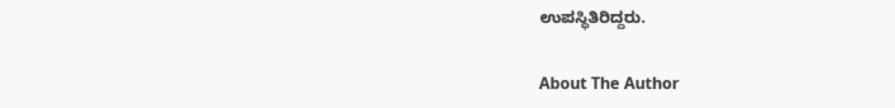ಉಪಸ್ಥಿತಿರಿದ್ದರು.

About The Author